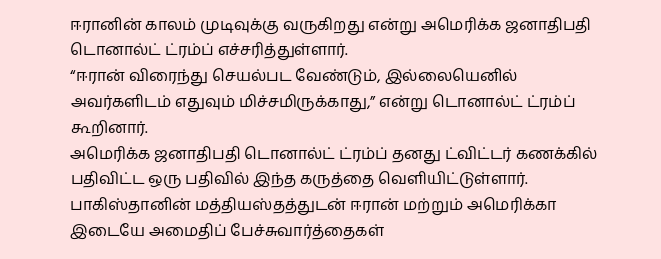ஈரானின் காலம் முடிவுக்கு வருகிறது என்று அமெரிக்க ஜனாதிபதி டொனால்ட் ட்ரம்ப் எச்சரித்துள்ளார்.
“ஈரான் விரைந்து செயல்பட வேண்டும், இல்லையெனில் அவர்களிடம் எதுவும் மிச்சமிருக்காது,” என்று டொனால்ட் ட்ரம்ப் கூறினார்.
அமெரிக்க ஜனாதிபதி டொனால்ட் ட்ரம்ப் தனது ட்விட்டர் கணக்கில் பதிவிட்ட ஒரு பதிவில் இந்த கருத்தை வெளியிட்டுள்ளார்.
பாகிஸ்தானின் மத்தியஸ்தத்துடன் ஈரான் மற்றும் அமெரிக்கா இடையே அமைதிப் பேச்சுவார்த்தைகள்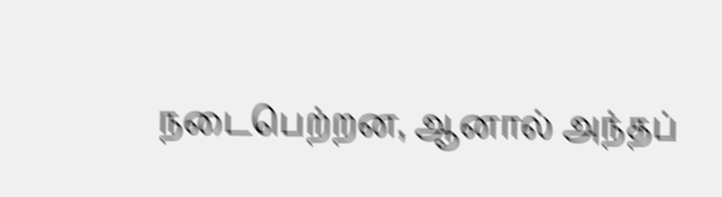நடைபெற்றன, ஆனால் அந்தப்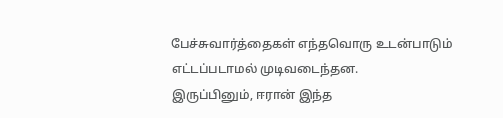பேச்சுவார்த்தைகள் எந்தவொரு உடன்பாடும் எட்டப்படாமல் முடிவடைந்தன.
இருப்பினும், ஈரான் இந்த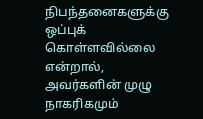நிபந்தனைகளுக்கு ஒப்புக் கொள்ளவில்லை என்றால், அவர்களின் முழு நாகரிகமும்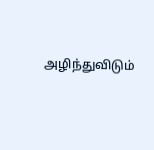அழிந்துவிடும்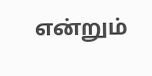என்றும்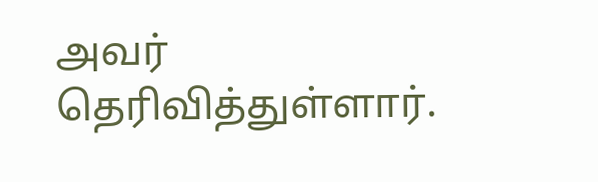அவர் தெரிவித்துள்ளார்.